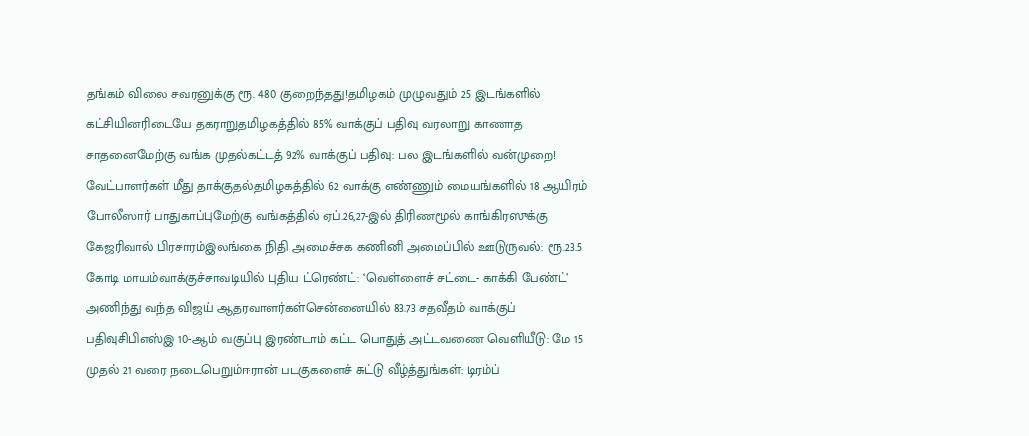தங்கம் விலை சவரனுக்கு ரூ. 480 குறைந்தது!தமிழகம் முழுவதும் 25 இடங்களில் கட்சியினரிடையே தகராறுதமிழகத்தில் 85% வாக்குப் பதிவு வரலாறு காணாத சாதனைமேற்கு வங்க முதல்கட்டத் 92% வாக்குப் பதிவு: பல இடங்களில் வன்முறை! வேட்பாளர்கள் மீது தாக்குதல்தமிழகத்தில் 62 வாக்கு எண்ணும் மையங்களில் 18 ஆயிரம் போலீஸார் பாதுகாப்புமேற்கு வங்கத்தில் ஏப்.26,27-இல் திரிணமூல் காங்கிரஸுக்கு கேஜரிவால் பிரசாரம்இலங்கை நிதி அமைச்சக கணினி அமைப்பில் ஊடுருவல்: ரூ.23.5 கோடி மாயம்வாக்குச்சாவடியில் புதிய ட்ரெண்ட்: ‘வெள்ளைச் சட்டை- காக்கி பேண்ட்’ அணிந்து வந்த விஜய் ஆதரவாளர்கள்சென்னையில் 83.73 சதவீதம் வாக்குப் பதிவுசிபிஎஸ்இ 10-ஆம் வகுப்பு இரண்டாம் கட்ட பொதுத் அட்டவணை வெளியீடு: மே 15 முதல் 21 வரை நடைபெறும்ஈரான் படகுகளைச் சுட்டு வீழ்த்துங்கள்: டிரம்ப்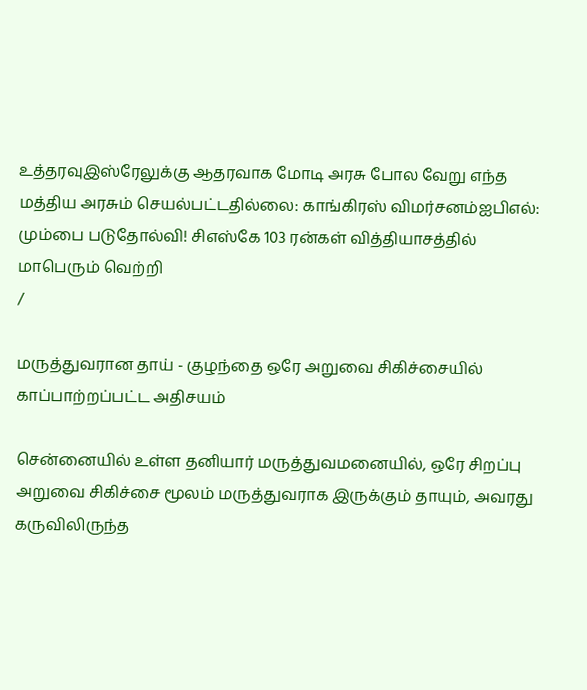உத்தரவுஇஸ்ரேலுக்கு ஆதரவாக மோடி அரசு போல வேறு எந்த மத்திய அரசும் செயல்பட்டதில்லை: காங்கிரஸ் விமர்சனம்ஐபிஎல்: மும்பை படுதோல்வி! சிஎஸ்கே 103 ரன்கள் வித்தியாசத்தில் மாபெரும் வெற்றி
/

மருத்துவரான தாய் - குழந்தை ஒரே அறுவை சிகிச்சையில் காப்பாற்றப்பட்ட அதிசயம்

சென்னையில் உள்ள தனியார் மருத்துவமனையில், ஒரே சிறப்பு அறுவை சிகிச்சை மூலம் மருத்துவராக இருக்கும் தாயும், அவரது கருவிலிருந்த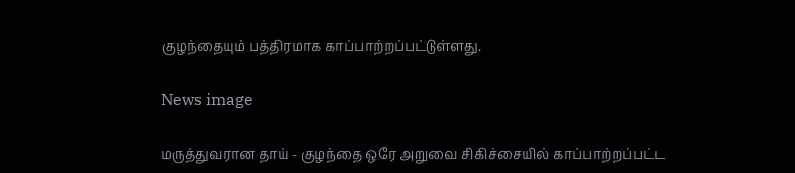குழந்தையும் பத்திரமாக காப்பாற்றப்பட்டுள்ளது.

News image

மருத்துவரான தாய் - குழந்தை ஒரே அறுவை சிகிச்சையில் காப்பாற்றப்பட்ட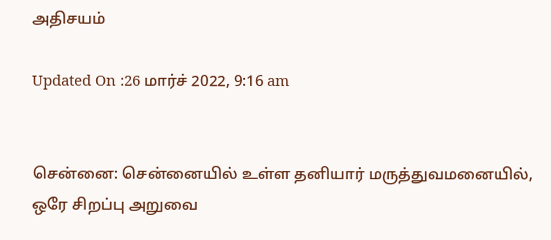அதிசயம்

Updated On :26 மார்ச் 2022, 9:16 am


சென்னை: சென்னையில் உள்ள தனியார் மருத்துவமனையில், ஒரே சிறப்பு அறுவை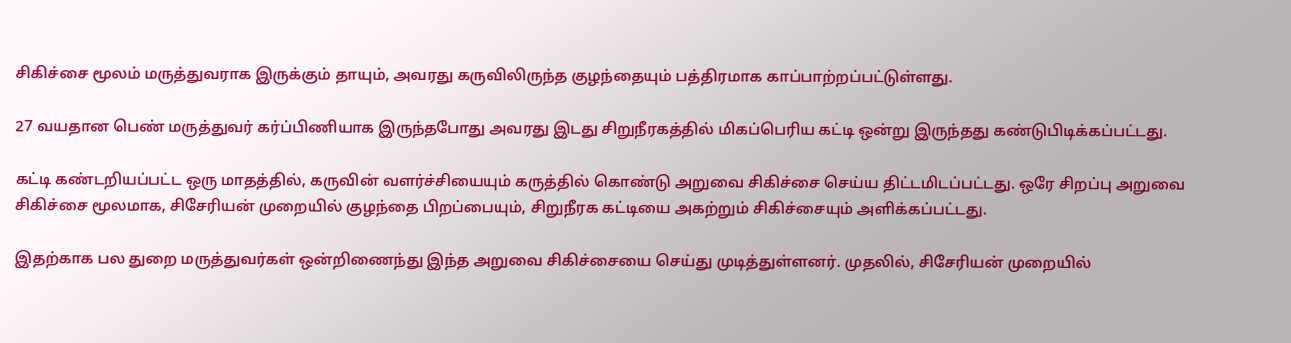சிகிச்சை மூலம் மருத்துவராக இருக்கும் தாயும், அவரது கருவிலிருந்த குழந்தையும் பத்திரமாக காப்பாற்றப்பட்டுள்ளது.

27 வயதான பெண் மருத்துவர் கர்ப்பிணியாக இருந்தபோது அவரது இடது சிறுநீரகத்தில் மிகப்பெரிய கட்டி ஒன்று இருந்தது கண்டுபிடிக்கப்பட்டது.

கட்டி கண்டறியப்பட்ட ஒரு மாதத்தில், கருவின் வளர்ச்சியையும் கருத்தில் கொண்டு அறுவை சிகிச்சை செய்ய திட்டமிடப்பட்டது. ஒரே சிறப்பு அறுவை சிகிச்சை மூலமாக, சிசேரியன் முறையில் குழந்தை பிறப்பையும், சிறுநீரக கட்டியை அகற்றும் சிகிச்சையும் அளிக்கப்பட்டது.

இதற்காக பல துறை மருத்துவர்கள் ஒன்றிணைந்து இந்த அறுவை சிகிச்சையை செய்து முடித்துள்ளனர். முதலில், சிசேரியன் முறையில்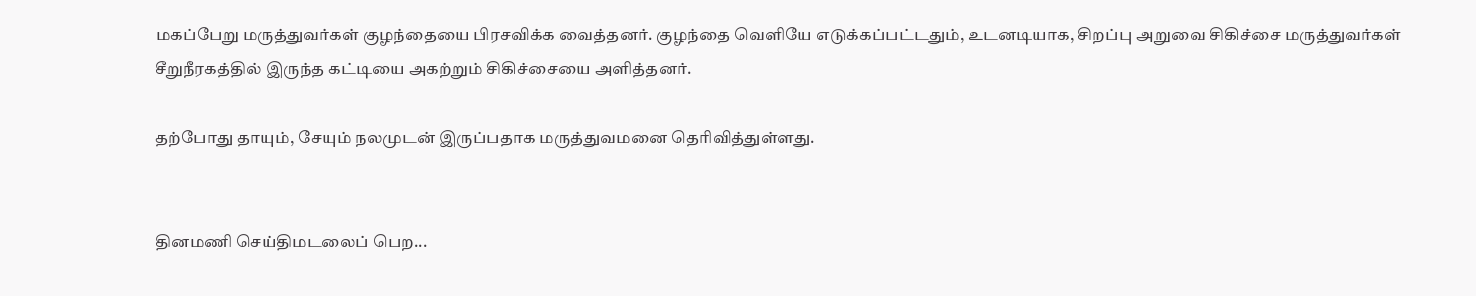மகப்பேறு மருத்துவர்கள் குழந்தையை பிரசவிக்க வைத்தனர். குழந்தை வெளியே எடுக்கப்பட்டதும், உடனடியாக, சிறப்பு அறுவை சிகிச்சை மருத்துவர்கள் சீறுநீரகத்தில் இருந்த கட்டியை அகற்றும் சிகிச்சையை அளித்தனர்.

தற்போது தாயும், சேயும் நலமுடன் இருப்பதாக மருத்துவமனை தெரிவித்துள்ளது.


தினமணி செய்திமடலைப் பெற...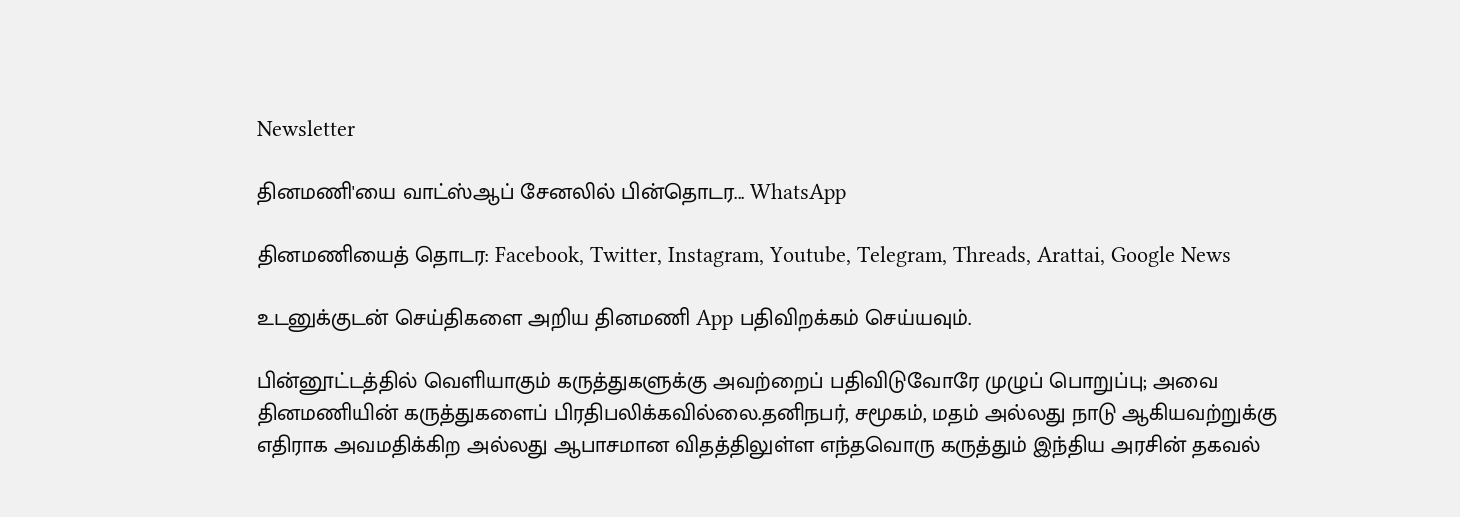Newsletter

தினமணி'யை வாட்ஸ்ஆப் சேனலில் பின்தொடர... WhatsApp

தினமணியைத் தொடர: Facebook, Twitter, Instagram, Youtube, Telegram, Threads, Arattai, Google News

உடனுக்குடன் செய்திகளை அறிய தினமணி App பதிவிறக்கம் செய்யவும்.

பின்னூட்டத்தில் வெளியாகும் கருத்துகளுக்கு அவற்றைப் பதிவிடுவோரே முழுப் பொறுப்பு; அவை தினமணியின் கருத்துகளைப் பிரதிபலிக்கவில்லை.தனிநபர், சமூகம், மதம் அல்லது நாடு ஆகியவற்றுக்கு எதிராக அவமதிக்கிற அல்லது ஆபாசமான விதத்திலுள்ள எந்தவொரு கருத்தும் இந்திய அரசின் தகவல்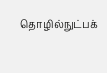தொழில்நுட்பக்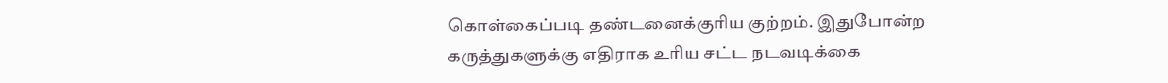கொள்கைப்படி தண்டனைக்குரிய குற்றம். இதுபோன்ற கருத்துகளுக்கு எதிராக உரிய சட்ட நடவடிக்கை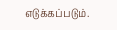எடுக்கப்படும்.